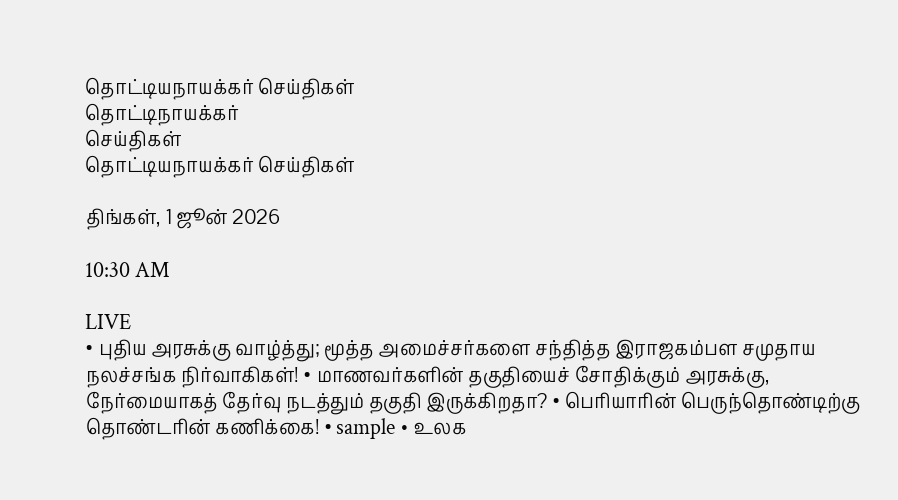தொட்டியநாயக்கர் செய்திகள்
தொட்டிநாயக்கர்
செய்திகள்
தொட்டியநாயக்கர் செய்திகள்

திங்கள், 1 ஜூன் 2026

10:30 AM

LIVE
• புதிய அரசுக்கு வாழ்த்து; மூத்த அமைச்சர்களை சந்தித்த இராஜகம்பள சமுதாய நலச்சங்க நிர்வாகிகள்! • மாணவர்களின் தகுதியைச் சோதிக்கும் அரசுக்கு, நேர்மையாகத் தேர்வு நடத்தும் தகுதி இருக்கிறதா? • பெரியாரின் பெருந்தொண்டிற்கு தொண்டரின் கணிக்கை! • sample • உலக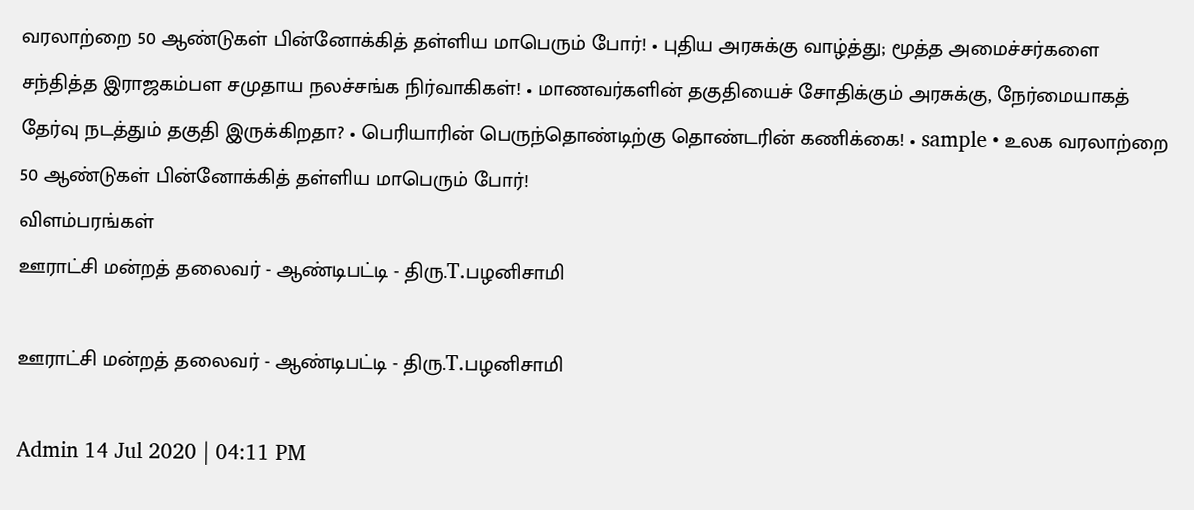வரலாற்றை 50 ஆண்டுகள் பின்னோக்கித் தள்ளிய மாபெரும் போர்! • புதிய அரசுக்கு வாழ்த்து; மூத்த அமைச்சர்களை சந்தித்த இராஜகம்பள சமுதாய நலச்சங்க நிர்வாகிகள்! • மாணவர்களின் தகுதியைச் சோதிக்கும் அரசுக்கு, நேர்மையாகத் தேர்வு நடத்தும் தகுதி இருக்கிறதா? • பெரியாரின் பெருந்தொண்டிற்கு தொண்டரின் கணிக்கை! • sample • உலக வரலாற்றை 50 ஆண்டுகள் பின்னோக்கித் தள்ளிய மாபெரும் போர்!
விளம்பரங்கள்
ஊராட்சி மன்றத் தலைவர் - ஆண்டிபட்டி - திரு.T.பழனிசாமி

ஊராட்சி மன்றத் தலைவர் - ஆண்டிபட்டி - திரு.T.பழனிசாமி

Admin 14 Jul 2020 | 04:11 PM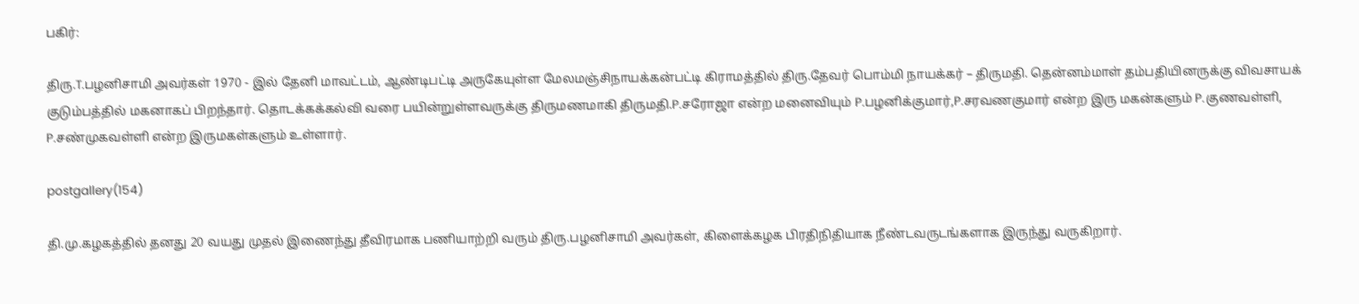பகிர்:

திரு.T.பழனிசாமி அவர்கள் 1970 - இல் தேனி மாவட்டம், ஆண்டிபட்டி அருகேயுள்ள மேலமஞ்சிநாயக்கன்பட்டி கிராமத்தில் திரு.தேவர் பொம்மி நாயக்கர் – திருமதி. தென்னம்மாள் தம்பதியினருக்கு விவசாயக் குடும்பத்தில் மகனாகப் பிறந்தார். தொடக்கக்கல்வி வரை பயின்றுள்ளவருக்கு திருமணமாகி திருமதி.P.சரோஜா என்ற மனைவியும் P.பழனிக்குமார்,P.சரவணகுமார் என்ற இரு மகன்களும் P.குணவள்ளி, P.சண்முகவள்ளி என்ற இருமகள்களும் உள்ளார்.

postgallery(154)

தி.மு.கழகத்தில் தனது 20 வயது முதல் இணைந்து தீவிரமாக பணியாற்றி வரும் திரு.பழனிசாமி அவர்கள், கிளைக்கழக பிரதிநிதியாக நீண்டவருடங்களாக இருந்து வருகிறார்.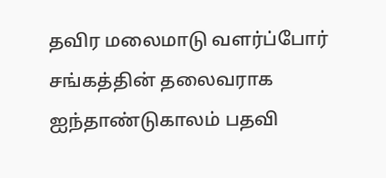தவிர மலைமாடு வளர்ப்போர் சங்கத்தின் தலைவராக ஐந்தாண்டுகாலம் பதவி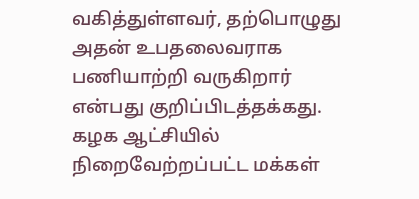வகித்துள்ளவர், தற்பொழுது அதன் உபதலைவராக பணியாற்றி வருகிறார் என்பது குறிப்பிடத்தக்கது. கழக ஆட்சியில் நிறைவேற்றப்பட்ட மக்கள்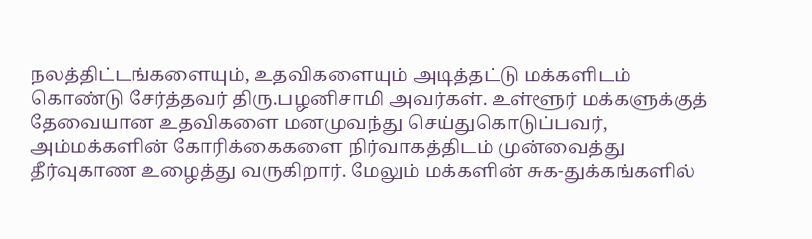நலத்திட்டங்களையும், உதவிகளையும் அடித்தட்டு மக்களிடம் கொண்டு சேர்த்தவர் திரு.பழனிசாமி அவர்கள். உள்ளூர் மக்களுக்குத் தேவையான உதவிகளை மனமுவந்து செய்துகொடுப்பவர், அம்மக்களின் கோரிக்கைகளை நிர்வாகத்திடம் முன்வைத்து தீர்வுகாண உழைத்து வருகிறார். மேலும் மக்களின் சுக-துக்கங்களில்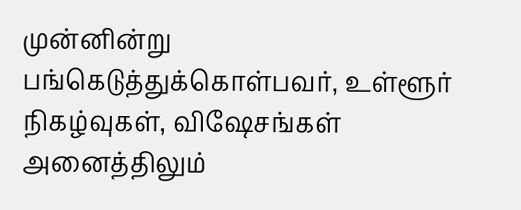முன்னின்று பங்கெடுத்துக்கொள்பவர், உள்ளூர் நிகழ்வுகள், விஷேசங்கள் அனைத்திலும்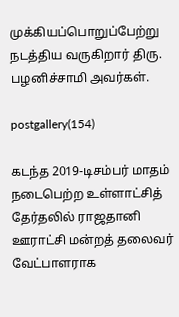முக்கியப்பொறுப்பேற்று நடத்திய வருகிறார் திரு. பழனிச்சாமி அவர்கள்.

postgallery(154)

கடந்த 2019-டிசம்பர் மாதம் நடைபெற்ற உள்ளாட்சித் தேர்தலில் ராஜதானி ஊராட்சி மன்றத் தலைவர் வேட்பாளராக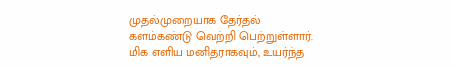முதல்முறையாக தேர்தல் களம்கண்டு வெற்றி பெற்றுள்ளார். மிக எளிய மனிதராகவும், உயர்ந்த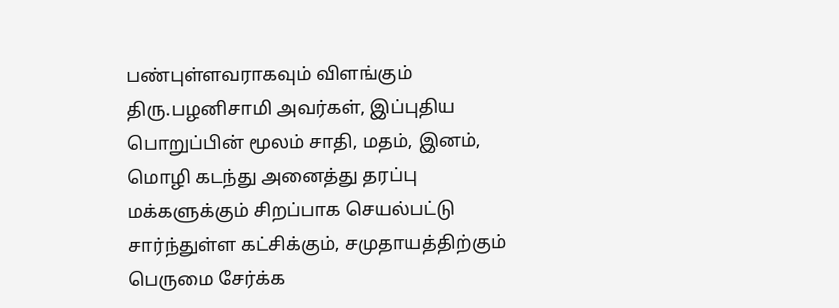பண்புள்ளவராகவும் விளங்கும் திரு.பழனிசாமி அவர்கள், இப்புதிய பொறுப்பின் மூலம் சாதி, மதம், இனம், மொழி கடந்து அனைத்து தரப்பு மக்களுக்கும் சிறப்பாக செயல்பட்டு சார்ந்துள்ள கட்சிக்கும், சமுதாயத்திற்கும் பெருமை சேர்க்க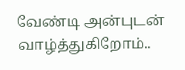வேண்டி அன்புடன் வாழ்த்துகிறோம்..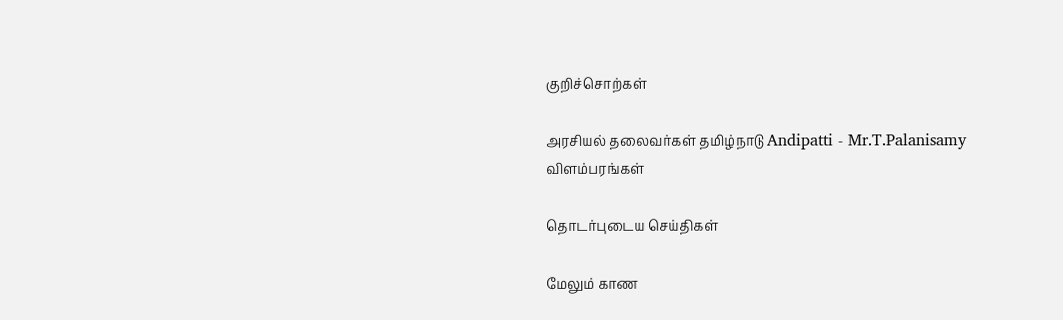குறிச்சொற்கள்

அரசியல் தலைவர்கள் தமிழ்நாடு Andipatti - Mr.T.Palanisamy
விளம்பரங்கள்

தொடர்புடைய செய்திகள்

மேலும் காண